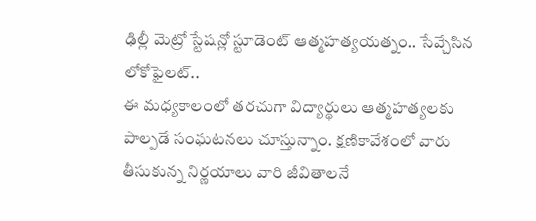ఢిల్లీ మెట్రో స్టేషన్లో స్టూడెంట్ ఆత్మహత్యయత్నం.. సేవ్చేసిన లోకోఫైలట్..
ఈ మధ్యకాలంలో తరచుగా విద్యార్థులు ఆత్మహత్యలకు పాల్పడే సంఘటనలు చూస్తున్నాం. క్షణికావేశంలో వారు తీసుకున్న నిర్ణయాలు వారి జీవితాలనే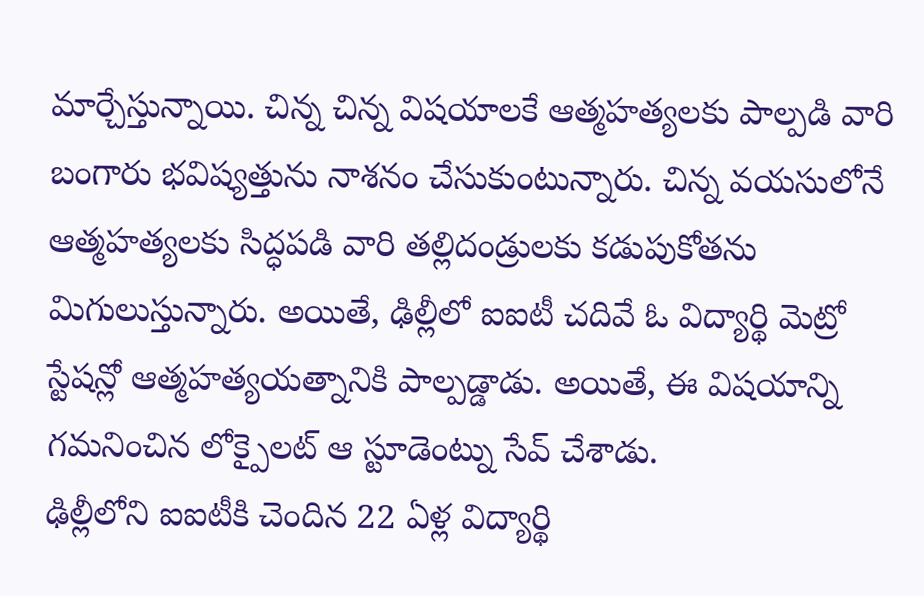మార్చేస్తున్నాయి. చిన్న చిన్న విషయాలకే ఆత్మహత్యలకు పాల్పడి వారి బంగారు భవిష్యత్తును నాశనం చేసుకుంటున్నారు. చిన్న వయసులోనే ఆత్మహత్యలకు సిద్ధపడి వారి తల్లిదండ్రులకు కడుపుకోతను మిగులుస్తున్నారు. అయితే, ఢిల్లీలో ఐఐటీ చదివే ఓ విద్యార్థి మెట్రో స్టేషన్లో ఆత్మహత్యయత్నానికి పాల్పడ్డాడు. అయితే, ఈ విషయాన్ని గమనించిన లోక్పైలట్ ఆ స్టూడెంట్ను సేవ్ చేశాడు.
ఢిల్లీలోని ఐఐటీకి చెందిన 22 ఏళ్ల విద్యార్థి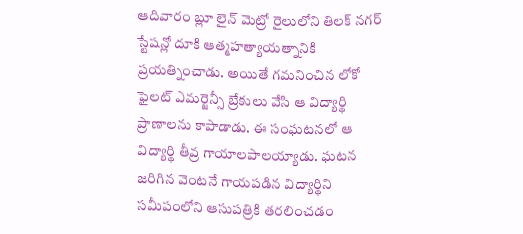ఆదివారం బ్లూ లైన్ మెట్రో రైలులోని తిలక్ నగర్ స్టేషన్లో దూకి ఆత్మహత్యాయత్నానికి ప్రయత్నించాడు. అయితే గమనించిన లోకో ఫైలట్ ఎమర్జెన్సీ బ్రేకులు వేసి ఆ విద్యార్థి ప్రాణాలను కాపాడాడు. ఈ సంఘటనలో ఆ విద్యార్థి తీవ్ర గాయాలపాలయ్యాడు. ఘటన జరిగిన వెంటనే గాయపడిన విద్యార్థిని సమీపంలోని ఆసుపత్రికి తరలించడం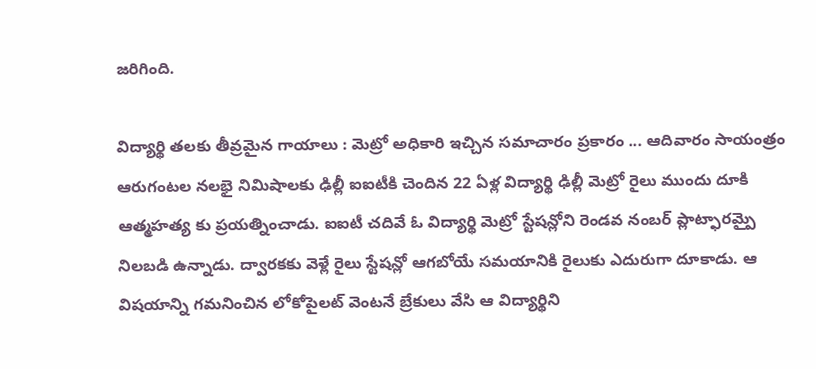జరిగింది.

విద్యార్థి తలకు తీవ్రమైన గాయాలు : మెట్రో అధికారి ఇచ్చిన సమాచారం ప్రకారం ... ఆదివారం సాయంత్రం ఆరుగంటల నలభై నిమిషాలకు ఢిల్లీ ఐఐటీకి చెందిన 22 ఏళ్ల విద్యార్థి ఢిల్లీ మెట్రో రైలు ముందు దూకి ఆత్మహత్య కు ప్రయత్నించాడు. ఐఐటీ చదివే ఓ విద్యార్థి మెట్రో స్టేషన్లోని రెండవ నంబర్ ప్లాట్ఫారమ్పై నిలబడి ఉన్నాడు. ద్వారకకు వెళ్లే రైలు స్టేషన్లో ఆగబోయే సమయానికి రైలుకు ఎదురుగా దూకాడు. ఆ విషయాన్ని గమనించిన లోకోపైలట్ వెంటనే బ్రేకులు వేసి ఆ విద్యార్థిని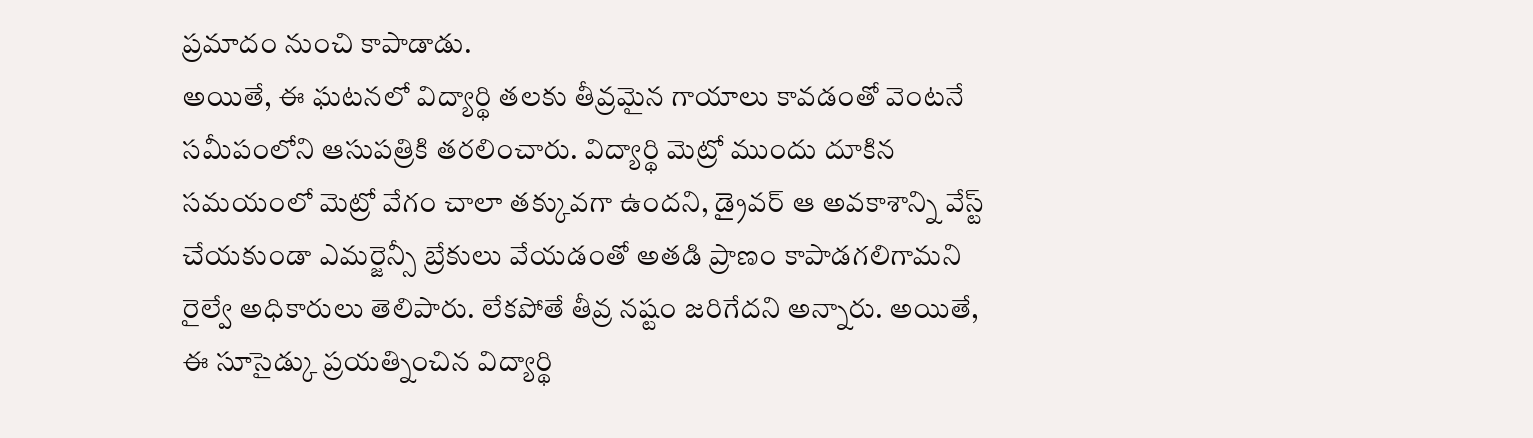ప్రమాదం నుంచి కాపాడాడు.
అయితే, ఈ ఘటనలో విద్యార్థి తలకు తీవ్రమైన గాయాలు కావడంతో వెంటనే సమీపంలోని ఆసుపత్రికి తరలించారు. విద్యార్థి మెట్రో ముందు దూకిన సమయంలో మెట్రో వేగం చాలా తక్కువగా ఉందని, డ్రైవర్ ఆ అవకాశాన్ని వేస్ట్ చేయకుండా ఎమర్జెన్సీ బ్రేకులు వేయడంతో అతడి ప్రాణం కాపాడగలిగామని రైల్వే అధికారులు తెలిపారు. లేకపోతే తీవ్ర నష్టం జరిగేదని అన్నారు. అయితే, ఈ సూసైడ్కు ప్రయత్నించిన విద్యార్థి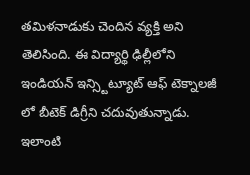తమిళనాడుకు చెందిన వ్యక్తి అని తెలిసింది. ఈ విద్యార్థి ఢిల్లీలోని ఇండియన్ ఇన్స్టిట్యూట్ ఆఫ్ టెక్నాలజీ లో బీటెక్ డిగ్రీని చదువుతున్నాడు. ఇలాంటి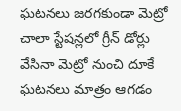ఘటనలు జరగకుండా మెట్రో చాలా స్టేషన్లలో గ్రీన్ డోర్లు వేసినా మెట్రో నుంచి దూకే ఘటనలు మాత్రం ఆగడం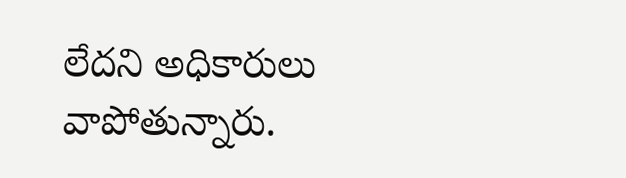లేదని అధికారులు వాపోతున్నారు.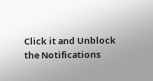Click it and Unblock the Notifications